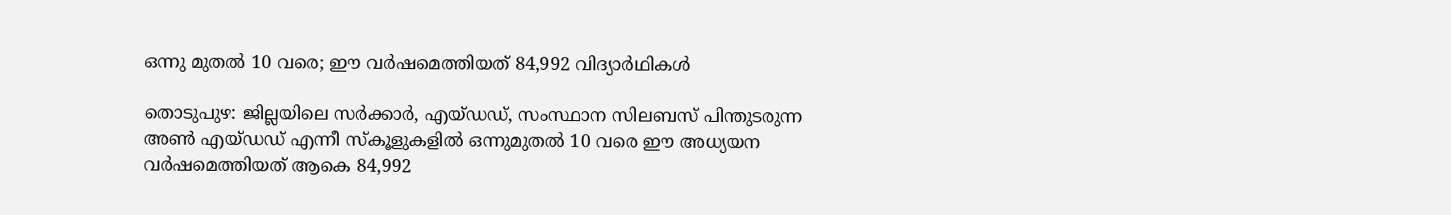ഒന്നു മുതല്‍ 10 വരെ; ഈ വർഷമെത്തിയത് 84,992 വിദ്യാർഥികൾ

തൊടുപുഴ: ജില്ലയിലെ സര്‍ക്കാര്‍, എയ്‍ഡഡ്, സംസ്ഥാന സിലബസ് പിന്തുടരുന്ന അണ്‍ എയ്‍ഡഡ് എന്നീ സ്‍കൂളുകളില്‍ ഒന്നുമുതല്‍ 10 വരെ ഈ അധ്യയന വര്‍ഷമെത്തിയത് ആകെ 84,992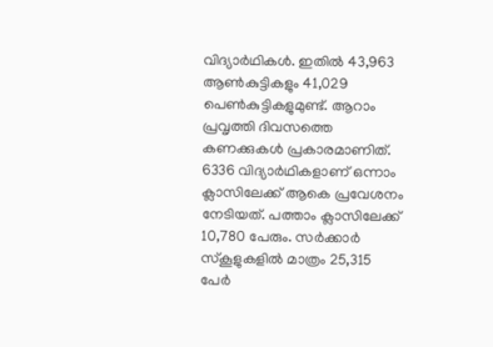വിദ്യാര്‍ഥികള്‍. ഇതില്‍ 43,963 ആണ്‍കുട്ടികളും 41,029 പെണ്‍കുട്ടികളുമുണ്ട്. ആറാം പ്രവൃത്തി ദിവസത്തെ കണക്കുകള്‍ പ്രകാരമാണിത്. 6336 വിദ്യാര്‍ഥികളാണ് ഒന്നാം ക്ലാസിലേക്ക് ആകെ പ്രവേശനം നേടിയത്. പത്താം ക്ലാസിലേക്ക് 10,780 പേരും. സര്‍ക്കാര്‍ സ്‍കൂളുകളില്‍ മാത്രം 25,315 പേര്‍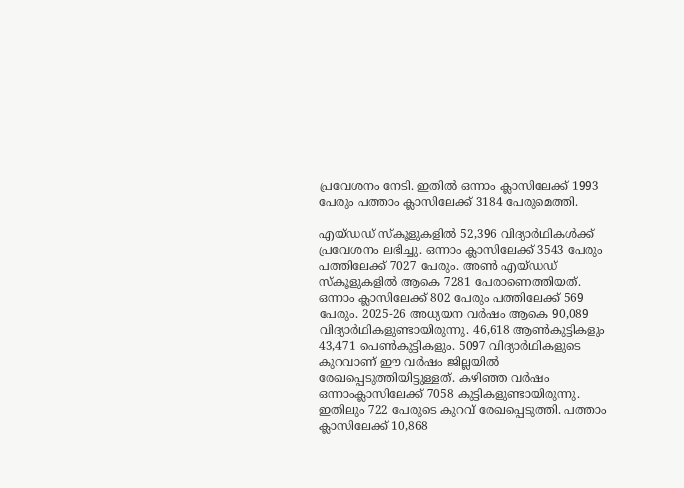പ്രവേശനം നേടി. ഇതില്‍ ഒന്നാം ക്ലാസിലേക്ക് 1993 പേരും പത്താം ക്ലാസിലേക്ക് 3184 പേരുമെത്തി.

എയ്‍ഡഡ് സ്‍കൂളുകളില്‍ 52,396 വിദ്യാര്‍ഥികള്‍ക്ക് പ്രവേശനം ലഭിച്ചു. ഒന്നാം ക്ലാസിലേക്ക് 3543 പേരും പത്തിലേക്ക് 7027 പേരും. അണ്‍ എയ്‍ഡഡ് സ്‍കൂളുകളില്‍ ആകെ 7281 പേരാണെത്തിയത്. ഒന്നാം ക്ലാസിലേക്ക് 802 പേരും പത്തിലേക്ക് 569 പേരും. 2025-26 അധ്യയന വര്‍ഷം ആകെ 90,089 വിദ്യാര്‍ഥികളുണ്ടായിരുന്നു. 46,618 ആണ്‍കുട്ടികളും 43,471 പെണ്‍കുട്ടികളും. 5097 വിദ്യാര്‍ഥികളുടെ കുറവാണ് ഈ വര്‍ഷം ജില്ലയില്‍ രേഖപ്പെടുത്തിയിട്ടുള്ളത്. കഴിഞ്ഞ വര്‍ഷം ഒന്നാംക്ലാസിലേക്ക് 7058 കുട്ടികളുണ്ടായിരുന്നു. ഇതിലും 722 പേരുടെ കുറവ് രേഖപ്പെടുത്തി. പത്താം ക്ലാസിലേക്ക് 10,868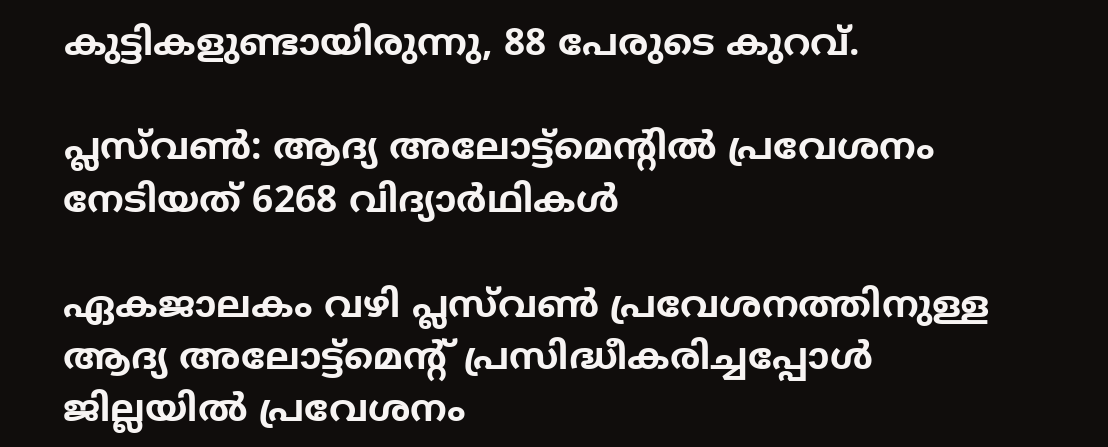കുട്ടികളുണ്ടായിരുന്നു, 88 പേരുടെ കുറവ്.

പ്ലസ്‌വണ്‍: ആദ്യ അലോട്ട്‌മെന്‍റിൽ പ്രവേശനം നേടിയത് 6268 വിദ്യാര്‍ഥികള്‍

ഏകജാലകം വഴി പ്ലസ്‌വണ്‍ പ്രവേശനത്തിനുള്ള ആദ്യ അലോട്ട്‌മെന്റ് പ്രസിദ്ധീകരിച്ചപ്പോള്‍ ജില്ലയില്‍ പ്രവേശനം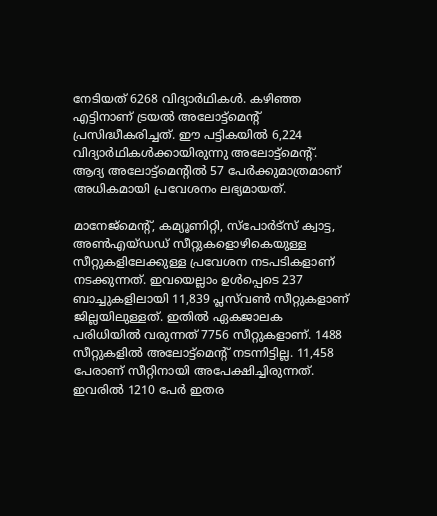നേടിയത് 6268 വിദ്യാര്‍ഥികള്‍. കഴിഞ്ഞ എട്ടിനാണ് ട്രയല്‍ അലോട്ട്‌മെന്റ് പ്രസിദ്ധീകരിച്ചത്. ഈ പട്ടികയില്‍ 6,224 വിദ്യാര്‍ഥികള്‍ക്കായിരുന്നു അലോട്ട്‌മെന്റ്. ആദ്യ അലോട്ട്‌മെന്റില്‍ 57 പേര്‍ക്കുമാത്രമാണ് അധികമായി പ്രവേശനം ലഭ്യമായത്.

മാനേജ്‌മെന്റ്, കമ്യൂണിറ്റി, സ്‌പോര്‍ട്‌സ് ക്വാട്ട, അണ്‍എയ്ഡഡ് സീറ്റുകളൊഴികെയുള്ള സീറ്റുകളിലേക്കുള്ള പ്രവേശന നടപടികളാണ് നടക്കുന്നത്. ഇവയെല്ലാം ഉള്‍പ്പെടെ 237 ബാച്ചുകളിലായി 11,839 പ്ലസ്‌വണ്‍ സീറ്റുകളാണ് ജില്ലയിലുള്ളത്. ഇതില്‍ ഏകജാലക പരിധിയില്‍ വരുന്നത് 7756 സീറ്റുകളാണ്. 1488 സീറ്റുകളില്‍ അലോട്ട്‌മെന്റ് നടന്നിട്ടില്ല. 11,458 പേരാണ് സീറ്റിനായി അപേക്ഷിച്ചിരുന്നത്. ഇവരില്‍ 1210 പേര്‍ ഇതര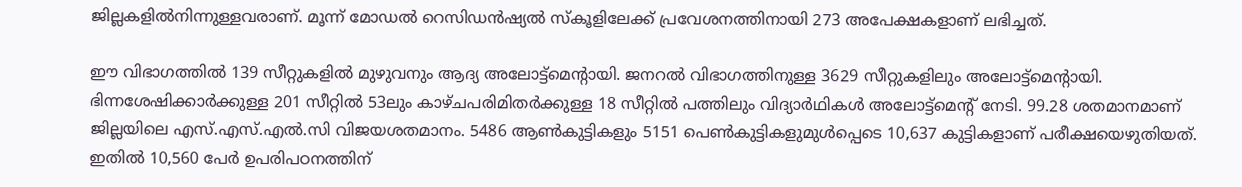ജില്ലകളില്‍നിന്നുള്ളവരാണ്. മൂന്ന് മോഡല്‍ റെസിഡന്‍ഷ്യല്‍ സ്‌കൂളിലേക്ക് പ്രവേശനത്തിനായി 273 അപേക്ഷകളാണ് ലഭിച്ചത്.

ഈ വിഭാഗത്തില്‍ 139 സീറ്റുകളില്‍ മുഴുവനും ആദ്യ അലോട്ട്‌മെന്റായി. ജനറല്‍ വിഭാഗത്തിനുള്ള 3629 സീറ്റുകളിലും അലോട്ട്‌മെന്റായി. ഭിന്നശേഷിക്കാര്‍ക്കുള്ള 201 സീറ്റില്‍ 53ലും കാഴ്ചപരിമിതര്‍ക്കുള്ള 18 സീറ്റില്‍ പത്തിലും വിദ്യാര്‍ഥികള്‍ അലോട്ട്‌മെന്റ് നേടി. 99.28 ശതമാനമാണ് ജില്ലയിലെ എസ്.എസ്.എൽ.സി വിജയശതമാനം. 5486 ആണ്‍കുട്ടികളും 5151 പെണ്‍കുട്ടികളുമുള്‍പ്പെടെ 10,637 കുട്ടികളാണ് പരീക്ഷയെഴുതിയത്. ഇതില്‍ 10,560 പേര്‍ ഉപരിപഠനത്തിന്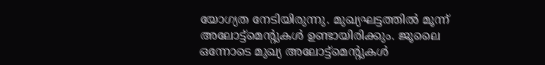യോഗ്യത നേടിയിരുന്നു. മുഖ്യഘട്ടത്തില്‍ മൂന്ന് അലോട്ട്‌മെന്റുകള്‍ ഉണ്ടായിരിക്കും. ജൂലൈ ഒന്നോടെ മുഖ്യ അലോട്ട്‌മെന്റുകള്‍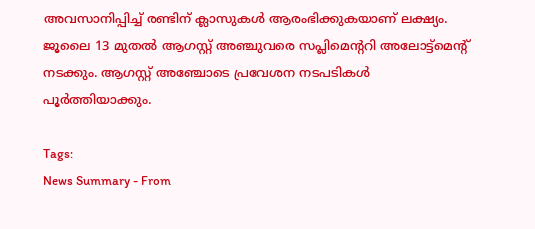അവസാനിപ്പിച്ച് രണ്ടിന് ക്ലാസുകള്‍ ആരംഭിക്കുകയാണ് ലക്ഷ്യം. ജൂലൈ 13 മുതല്‍ ആഗസ്റ്റ് അഞ്ചുവരെ സപ്ലിമെന്ററി അലോട്ട്‌മെന്റ് നടക്കും. ആഗസ്റ്റ് അഞ്ചോടെ പ്രവേശന നടപടികള്‍ പൂര്‍ത്തിയാക്കും.

Tags:
News Summary - From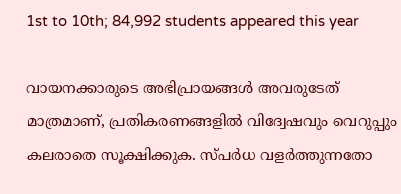1st to 10th; 84,992 students appeared this year

വായനക്കാരുടെ അഭിപ്രായങ്ങള്‍ അവരുടേത് മാത്രമാണ്, പ്രതികരണങ്ങളിൽ വിദ്വേഷവും വെറുപ്പും കലരാതെ സൂക്ഷിക്കുക. സ്പർധ വളർത്തുന്നതോ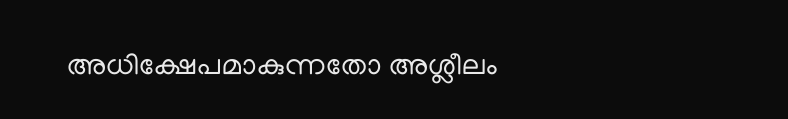അധിക്ഷേപമാകുന്നതോ അശ്ലീലം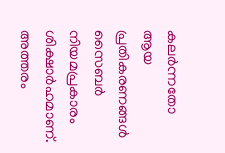കലർന്നതോ ആയ പ്രതികരണങ്ങൾ സൈബർ നിയമപ്രകാരം ശിക്ഷാർഹമാണ്. അത്തരം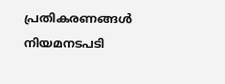പ്രതികരണങ്ങൾ നിയമനടപടി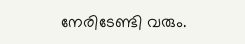നേരിടേണ്ടി വരും.